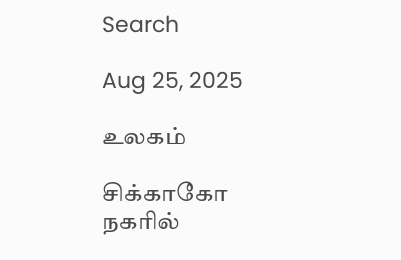Search

Aug 25, 2025

உலகம்

சிக்காகோ நகரில்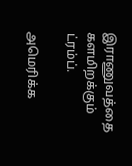இராணுவத்தை களமிறக்கும் ட்ரம்ப்.

அமெரிக்க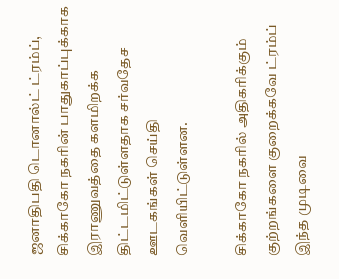ஜனாதிபதி டொனால்ட் ட்ரம்ப், சிக்காகோ நகரின் பாதுகாப்புக்காக இராணுவத்தை களமிறக்க திட்டமிட்டுள்ளதாக சர்வதேச ஊடகங்கள் செய்தி வெளியிட்டுள்ளன.

சிக்காகோ நகரில் அதிகரிக்கும் குற்றங்களை குறைக்கவே ட்ரம்ப் இந்த முடிவை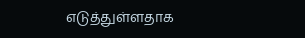எடுத்துள்ளதாக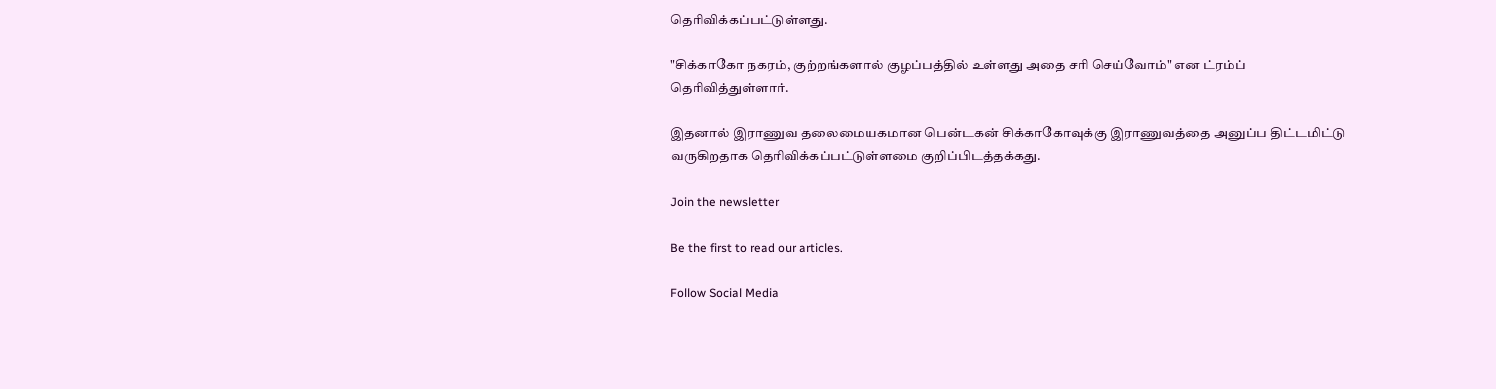தெரிவிக்கப்பட்டுள்ளது.

"சிக்காகோ நகரம், குற்றங்களால் குழப்பத்தில் உள்ளது அதை சரி செய்வோம்" என ட்ரம்ப் தெரிவித்துள்ளார்.

இதனால் இராணுவ தலைமையகமான பென்டகன் சிக்காகோவுக்கு இராணுவத்தை அனுப்ப திட்டமிட்டு வருகிறதாக தெரிவிக்கப்பட்டுள்ளமை குறிப்பிடத்தக்கது.

Join the newsletter

Be the first to read our articles.

Follow Social Media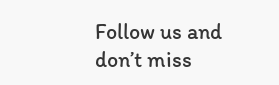Follow us and don’t miss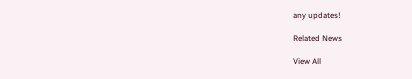any updates!

Related News

View All